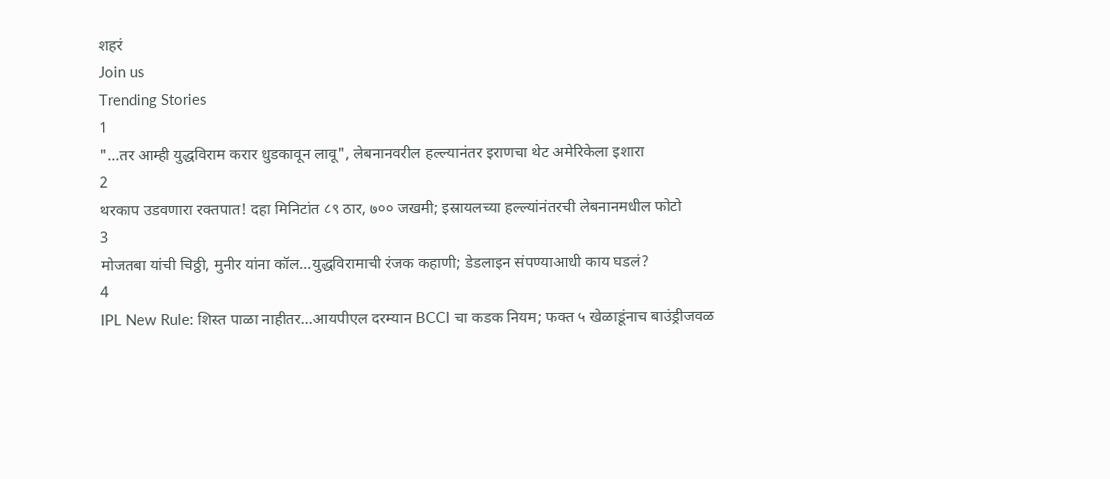शहरं
Join us
Trending Stories
1
"...तर आम्ही युद्धविराम करार धुडकावून लावू", लेबनानवरील हल्ल्यानंतर इराणचा थेट अमेरिकेला इशारा
2
थरकाप उडवणारा रक्तपात! दहा मिनिटांत ८९ ठार, ७०० जखमी; इस्रायलच्या हल्ल्यांनंतरची लेबनानमधील फोटो
3
मोजतबा यांची चिठ्ठी, मुनीर यांना कॉल...युद्धविरामाची रंजक कहाणी; डेडलाइन संपण्याआधी काय घडलं?
4
IPL New Rule: शिस्त पाळा नाहीतर…आयपीएल दरम्यान BCCI चा कडक नियम; फक्त ५ खेळाडूंनाच बाउंड्रीजवळ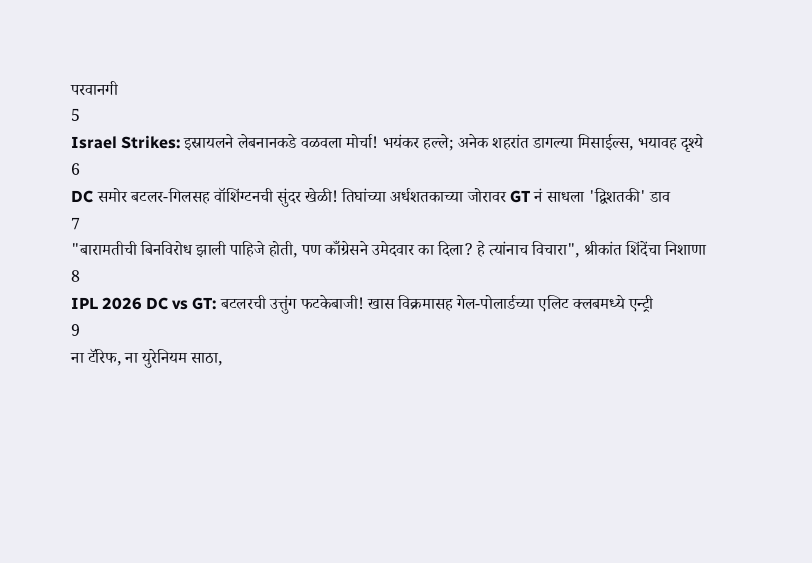परवानगी
5
Israel Strikes: इस्रायलने लेबनानकडे वळवला मोर्चा! भयंकर हल्ले; अनेक शहरांत डागल्या मिसाईल्स, भयावह दृश्ये
6
DC समोर बटलर-गिलसह वॉशिंग्टनची सुंदर खेळी! तिघांच्या अर्धशतकाच्या जोरावर GT नं साधला 'द्विशतकी' डाव
7
"बारामतीची बिनविरोध झाली पाहिजे होती, पण काँग्रेसने उमेदवार का दिला? हे त्यांनाच विचारा", श्रीकांत शिंदेंचा निशाणा
8
IPL 2026 DC vs GT: बटलरची उत्तुंग फटकेबाजी! खास विक्रमासह गेल-पोलार्डच्या एलिट क्लबमध्ये एन्ट्री
9
ना टॅरिफ, ना युरेनियम साठा,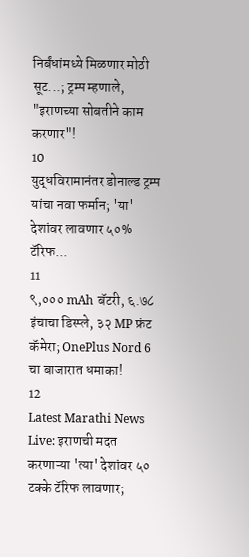निर्बंधांमध्ये मिळणार मोठी सूट...; ट्रम्प म्हणाले, "इराणच्या सोबतीने काम करणार"!
10
युद्धविरामानंतर डोनाल्ड ट्रम्प यांचा नवा फर्मान; 'या' देशांवर लावणार ५०% टॅरिफ...
11
९,००० mAh बॅटरी, ६.७८ इंचाचा डिस्प्ले, ३२ MP फ्रंट कॅमेरा; OnePlus Nord 6 चा बाजारात धमाका!
12
Latest Marathi News Live: इराणची मदत करणाऱ्या 'त्या' देशांवर ५० टक्के टॅरिफ लावणार;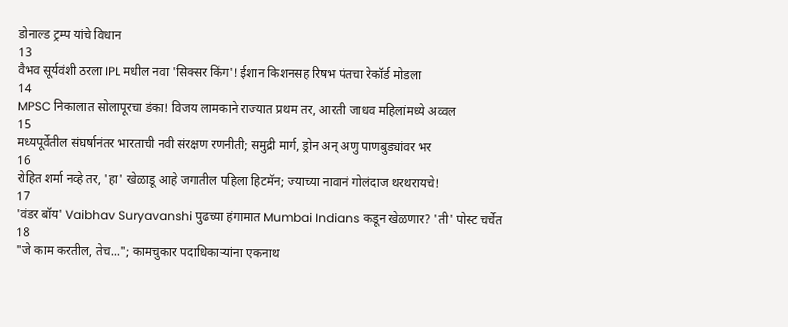डोनाल्ड ट्रम्प यांचे विधान
13
वैभव सूर्यवंशी ठरला IPL मधील नवा 'सिक्सर किंग'! ईशान किशनसह रिषभ पंतचा रेकॉर्ड मोडला
14
MPSC निकालात सोलापूरचा डंका! विजय लामकाने राज्यात प्रथम तर, आरती जाधव महिलांमध्ये अव्वल
15
मध्यपूर्वेतील संघर्षानंतर भारताची नवी संरक्षण रणनीती; समुद्री मार्ग, ड्रोन अन् अणु पाणबुड्यांवर भर
16
रोहित शर्मा नव्हे तर, 'हा' खेळाडू आहे जगातील पहिला हिटमॅन; ज्याच्या नावानं गोलंदाज थरथरायचे!
17
'वंडर बॉय' Vaibhav Suryavanshi पुढच्या हंगामात Mumbai Indians कडून खेळणार? 'ती' पोस्ट चर्चेत
18
"जे काम करतील, तेच..."; कामचुकार पदाधिकाऱ्यांना एकनाथ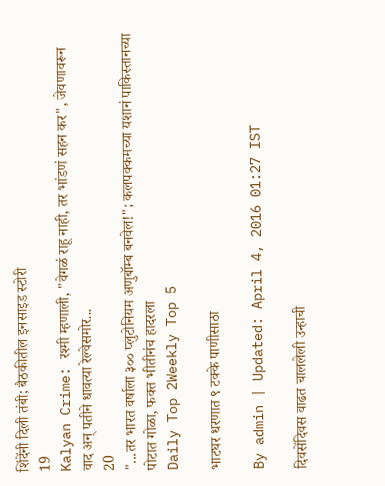शिंदेंनी दिली तंबी; बैठकीतील इनसाइड स्टोरी
19
Kalyan Crime: रश्मी म्हणाली, "वेगळं राहू नाही, तर भांडणं सहन कर", जेवणावरून वाद अन् पतीने धावत्या रेल्वेसमोर...
20
"...तर भारत वर्षाला ३०० प्लुटोनियम अणुबॉम्ब बनवेल!"; कलपक्कमच्या यशानं पाकिस्तानच्या पोटात गोळा, फक्त भीतीनंच हादरला
Daily Top 2Weekly Top 5

भाटघर धरणात ९ टक्के पाणीसाठा

By admin | Updated: April 4, 2016 01:27 IST

दिवसेंदिवस वाढत चाललेली उन्हाची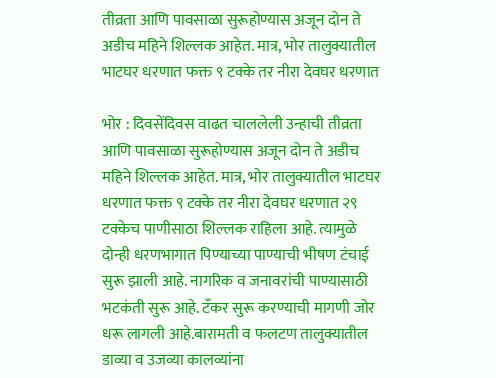तीव्रता आणि पावसाळा सुरूहोण्यास अजून दोन ते अडीच महिने शिल्लक आहेत. मात्र, भोर तालुक्यातील भाटघर धरणात फक्त ९ टक्के तर नीरा देवघर धरणात

भोर : दिवसेंदिवस वाढत चाललेली उन्हाची तीव्रता आणि पावसाळा सुरूहोण्यास अजून दोन ते अडीच महिने शिल्लक आहेत. मात्र, भोर तालुक्यातील भाटघर धरणात फक्त ९ टक्के तर नीरा देवघर धरणात २९ टक्केच पाणीसाठा शिल्लक राहिला आहे. त्यामुळे दोन्ही धरणभागात पिण्याच्या पाण्याची भीषण टंचाई सुरू झाली आहे. नागरिक व जनावरांची पाण्यासाठी भटकंती सुरू आहे. टँकर सुरू करण्याची मागणी जोर धरू लागली आहे.बारामती व फलटण तालुक्यातील डाव्या व उजव्या कालव्यांना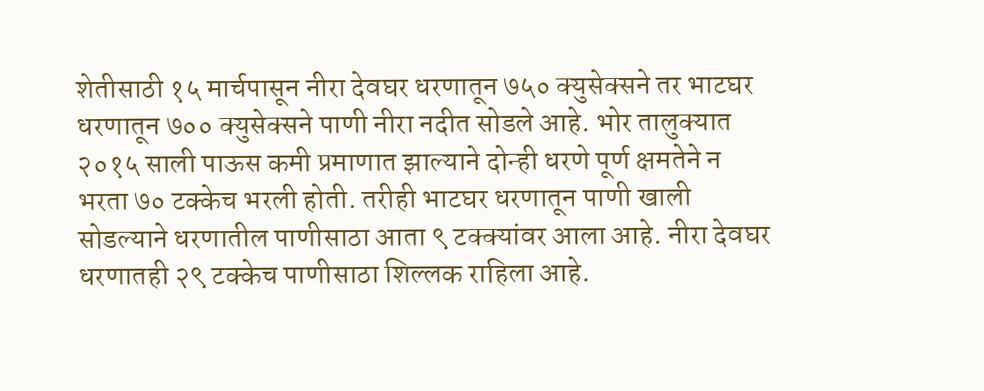शेतीसाठी १५ मार्चपासून नीरा देवघर धरणातून ७५० क्युसेक्सने तर भाटघर धरणातून ७०० क्युसेक्सने पाणी नीरा नदीत सोडले आहे. भोर तालुक्यात २०१५ साली पाऊस कमी प्रमाणात झाल्याने दोन्ही धरणे पूर्ण क्षमतेने न भरता ७० टक्केच भरली होती. तरीही भाटघर धरणातून पाणी खाली सोडल्याने धरणातील पाणीसाठा आता ९ टक्क्यांवर आला आहे. नीरा देवघर धरणातही २९ टक्केच पाणीसाठा शिल्लक राहिला आहे.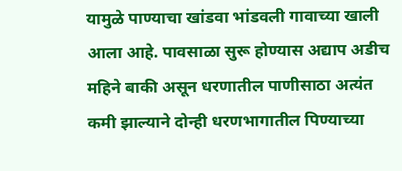यामुळे पाण्याचा खांडवा भांडवली गावाच्या खाली आला आहे. पावसाळा सुरू होण्यास अद्याप अडीच महिने बाकी असून धरणातील पाणीसाठा अत्यंत कमी झाल्याने दोन्ही धरणभागातील पिण्याच्या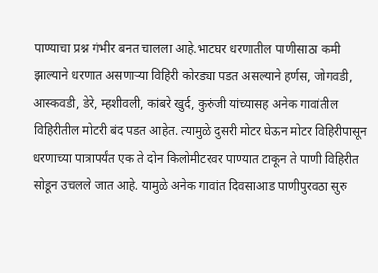पाण्याचा प्रश्न गंभीर बनत चालला आहे.भाटघर धरणातील पाणीसाठा कमी झाल्याने धरणात असणाऱ्या विहिरी कोरड्या पडत असल्याने हर्णस, जोगवडी, आस्कवडी, डेरे, म्हशीवली, कांबरे खुर्द, कुरुंजी यांच्यासह अनेक गावांतील विहिरीतील मोटरी बंद पडत आहेत. त्यामुळे दुसरी मोटर घेऊन मोटर विहिरीपासून धरणाच्या पात्रापर्यंत एक ते दोन किलोमीटरवर पाण्यात टाकून ते पाणी विहिरीत सोडून उचलले जात आहे. यामुळे अनेक गावांत दिवसाआड पाणीपुरवठा सुरु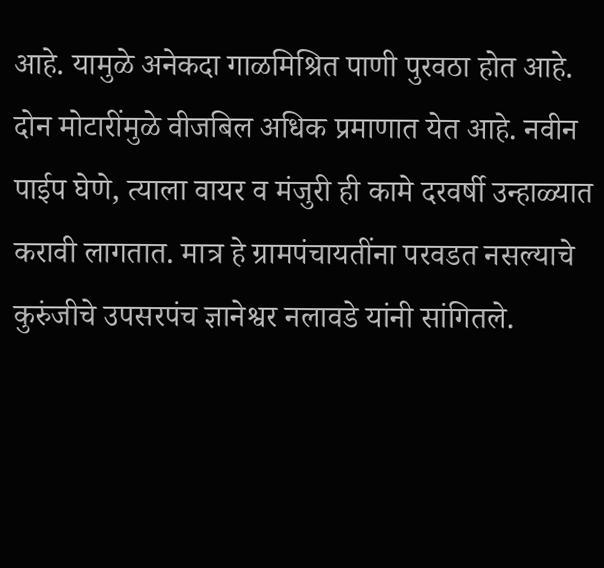आहे. यामुळे अनेकदा गाळमिश्रित पाणी पुरवठा होत आहे. दोन मोटारींमुळे वीजबिल अधिक प्रमाणात येत आहे. नवीन पाईप घेणे, त्याला वायर व मंजुरी ही कामे दरवर्षी उन्हाळ्यात करावी लागतात. मात्र हे ग्रामपंचायतींना परवडत नसल्याचे कुरुंजीचे उपसरपंच ज्ञानेश्वर नलावडे यांनी सांगितले.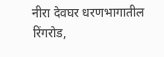नीरा देवघर धरणभागातील रिंगरोड,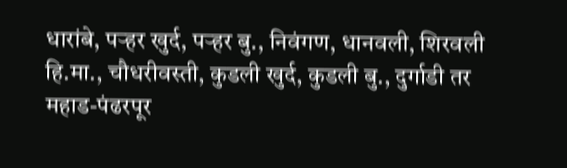धारांबे, पऱ्हर खुर्द, पऱ्हर बु., निवंगण, धानवली, शिरवली हि.मा., चौधरीवस्ती, कुडली खुर्द, कुडली बु., दुर्गाडी तर महाड-पंढरपूर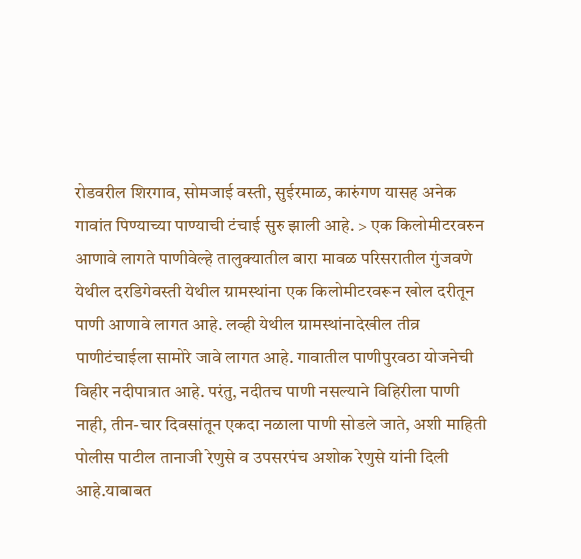रोडवरील शिरगाव, सोमजाई वस्ती, सुईरमाळ, कारुंगण यासह अनेक गावांत पिण्याच्या पाण्याची टंचाई सुरु झाली आहे. > एक किलोमीटरवरुन आणावे लागते पाणीवेल्हे तालुक्यातील बारा मावळ परिसरातील गुंजवणे येथील दरडिगेवस्ती येथील ग्रामस्थांना एक किलोमीटरवरून खोल दरीतून पाणी आणावे लागत आहे. लव्ही येथील ग्रामस्थांनादेखील तीव्र पाणीटंचाईला सामोरे जावे लागत आहे. गावातील पाणीपुरवठा योजनेची विहीर नदीपात्रात आहे. परंतु, नदीतच पाणी नसल्याने विहिरीला पाणी नाही, तीन-चार दिवसांतून एकदा नळाला पाणी सोडले जाते, अशी माहिती पोलीस पाटील तानाजी रेणुसे व उपसरपंच अशोक रेणुसे यांनी दिली आहे.याबाबत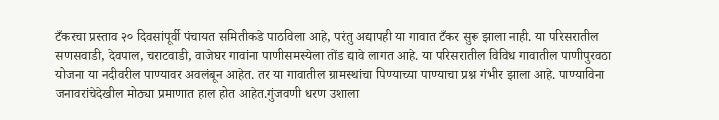टँकरचा प्रस्ताव २० दिवसांपूर्वी पंचायत समितीकडे पाठविला आहे, परंतु अद्यापही या गावात टँकर सुरू झाला नाही. या परिसरातील सणसवाडी, देवपाल, चराटवाडी, वाजेघर गावांना पाणीसमस्येला तोंड द्यावे लागत आहे. या परिसरातील विविध गावातील पाणीपुरवठा योजना या नदीवरील पाण्यावर अवलंबून आहेत. तर या गावातील ग्रामस्थांचा पिण्याच्या पाण्याचा प्रश्न गंभीर झाला आहे. पाण्याविना जनावरांचेदेखील मोठ्या प्रमाणात हाल होत आहेत.गुंजवणी धरण उशाला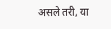असले तरी, या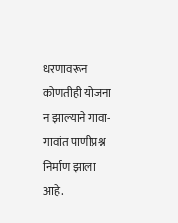धरणावरून कोणतीही योजना न झाल्याने गावा-गावांत पाणीप्रश्न निर्माण झाला आहे.